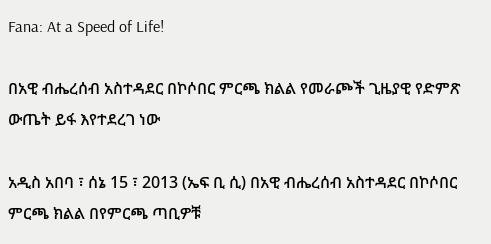Fana: At a Speed of Life!

በአዊ ብሔረሰብ አስተዳደር በኮሶበር ምርጫ ክልል የመራጮች ጊዜያዊ የድምጽ ውጤት ይፋ እየተደረገ ነው

አዲስ አበባ ፣ ሰኔ 15 ፣ 2013 (ኤፍ ቢ ሲ) በአዊ ብሔረሰብ አስተዳደር በኮሶበር ምርጫ ክልል በየምርጫ ጣቢዎቹ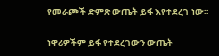የመራጮች ድምጽ ውጤት ይፋ እየተደረገ ነው፡፡

ነዋሪዎችም ይፋ የተደረገውን ውጤት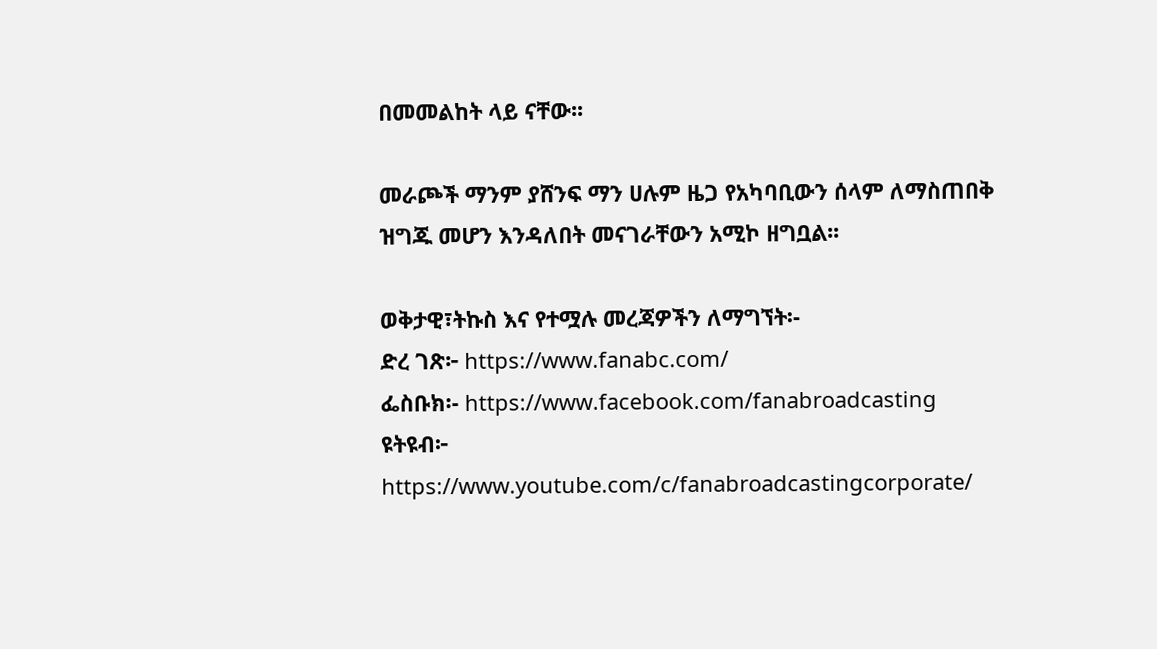በመመልከት ላይ ናቸው፡፡

መራጮች ማንም ያሸንፍ ማን ሀሉም ዜጋ የአካባቢውን ሰላም ለማስጠበቅ ዝግጁ መሆን እንዳለበት መናገራቸውን አሚኮ ዘግቧል፡፡

ወቅታዊ፣ትኩስ እና የተሟሉ መረጃዎችን ለማግኘት፡-
ድረ ገጽ፦ https://www.fanabc.com/
ፌስቡክ፡- https://www.facebook.com/fanabroadcasting
ዩትዩብ፦ https://www.youtube.com/c/fanabroadcastingcorporate/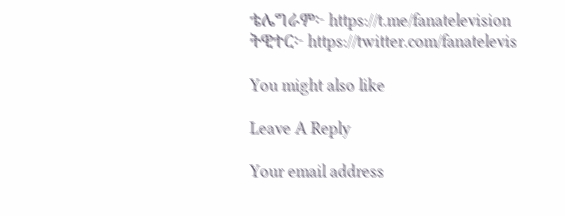ቴሌግራም፦ https://t.me/fanatelevision
ትዊተር፦ https://twitter.com/fanatelevis

You might also like

Leave A Reply

Your email address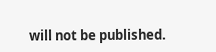will not be published.